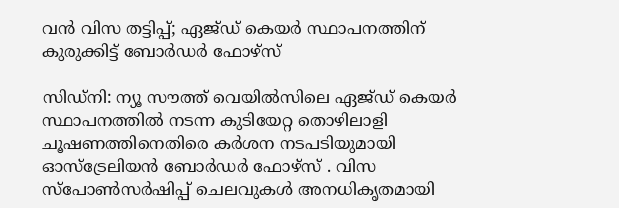വൻ വിസ തട്ടിപ്പ്; ഏജ്ഡ് കെയർ സ്ഥാപനത്തിന് കുരുക്കിട്ട് ബോർഡർ ഫോഴ്‌സ്

സിഡ്‌നി: ന്യൂ സൗത്ത് വെയിൽസിലെ ഏജ്ഡ് കെയർ സ്ഥാപനത്തിൽ നടന്ന കുടിയേറ്റ തൊഴിലാളി ചൂഷണത്തിനെതിരെ കർശന നടപടിയുമായി ഓസ്ട്രേലിയൻ ബോർഡർ ഫോഴ്‌സ് . വിസ സ്പോൺസർഷിപ്പ് ചെലവുകൾ അനധികൃതമായി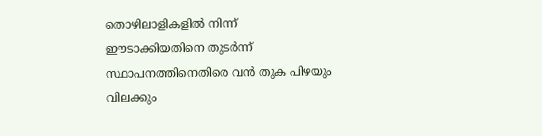തൊഴിലാളികളിൽ നിന്ന് ഈടാക്കിയതിനെ തുടർന്ന് സ്ഥാപനത്തിനെതിരെ വൻ തുക പിഴയും വിലക്കും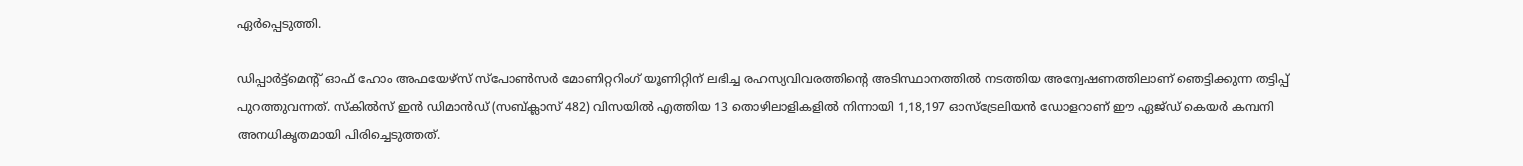ഏർപ്പെടുത്തി.

ഡിപ്പാർട്ട്മെൻ്റ് ഓഫ് ഹോം അഫയേഴ്‌സ് സ്‌പോൺസർ മോണിറ്ററിംഗ് യൂണിറ്റിന് ലഭിച്ച രഹസ്യവിവരത്തിന്റെ അടിസ്ഥാനത്തിൽ നടത്തിയ അന്വേഷണത്തിലാണ് ഞെട്ടിക്കുന്ന തട്ടിപ്പ് പുറത്തുവന്നത്. സ്കിൽസ് ഇൻ ഡിമാൻഡ് (സബ്ക്ലാസ് 482) വിസയിൽ എത്തിയ 13 തൊഴിലാളികളിൽ നിന്നായി 1,18,197 ഓസ്‌ട്രേലിയൻ ഡോളറാണ് ഈ ഏജ്ഡ് കെയർ കമ്പനി അനധികൃതമായി പിരിച്ചെടുത്തത്.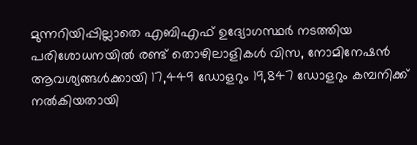മുന്നറിയിപ്പില്ലാതെ എബിഎഫ് ഉദ്യോഗസ്ഥർ നടത്തിയ പരിശോധനയിൽ രണ്ട് തൊഴിലാളികൾ വിസ, നോമിനേഷൻ ആവശ്യങ്ങൾക്കായി 17,449 ഡോളറും 19,847 ഡോളറും കമ്പനിക്ക് നൽകിയതായി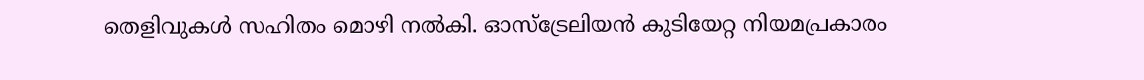തെളിവുകൾ സഹിതം മൊഴി നൽകി. ഓസ്‌ട്രേലിയൻ കുടിയേറ്റ നിയമപ്രകാരം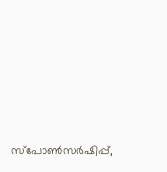സ്പോൺസർഷിപ്പ്,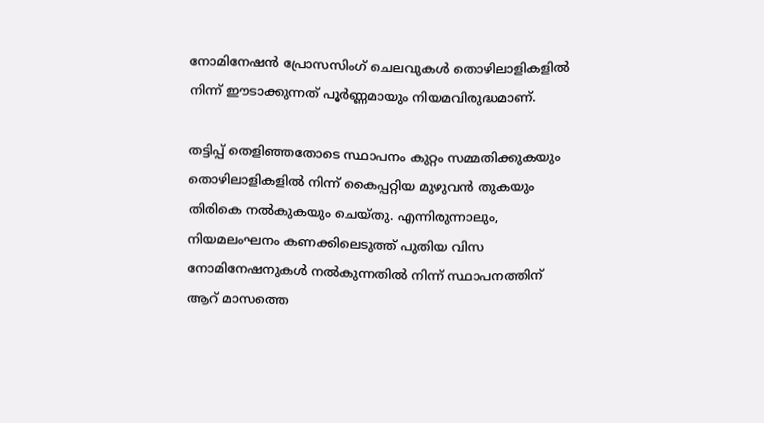നോമിനേഷൻ പ്രോസസിംഗ് ചെലവുകൾ തൊഴിലാളികളിൽ നിന്ന് ഈടാക്കുന്നത് പൂർണ്ണമായും നിയമവിരുദ്ധമാണ്.

തട്ടിപ്പ് തെളിഞ്ഞതോടെ സ്ഥാപനം കുറ്റം സമ്മതിക്കുകയും തൊഴിലാളികളിൽ നിന്ന് കൈപ്പറ്റിയ മുഴുവൻ തുകയും തിരികെ നൽകുകയും ചെയ്തു. എന്നിരുന്നാലും, നിയമലംഘനം കണക്കിലെടുത്ത് പുതിയ വിസ നോമിനേഷനുകൾ നൽകുന്നതിൽ നിന്ന് സ്ഥാപനത്തിന് ആറ് മാസത്തെ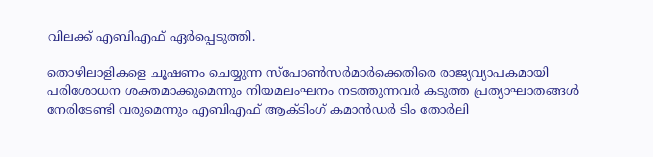വിലക്ക് എബിഎഫ് ഏർപ്പെടുത്തി.

തൊഴിലാളികളെ ചൂഷണം ചെയ്യുന്ന സ്പോൺസർമാർക്കെതിരെ രാജ്യവ്യാപകമായി പരിശോധന ശക്തമാക്കുമെന്നും നിയമലംഘനം നടത്തുന്നവർ കടുത്ത പ്രത്യാഘാതങ്ങൾ നേരിടേണ്ടി വരുമെന്നും എബിഎഫ് ആക്ടിംഗ് കമാൻഡർ ടിം തോർലി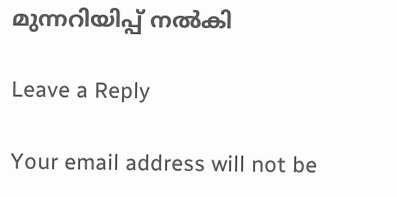മുന്നറിയിപ്പ് നൽകി

Leave a Reply

Your email address will not be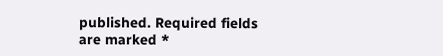published. Required fields are marked *